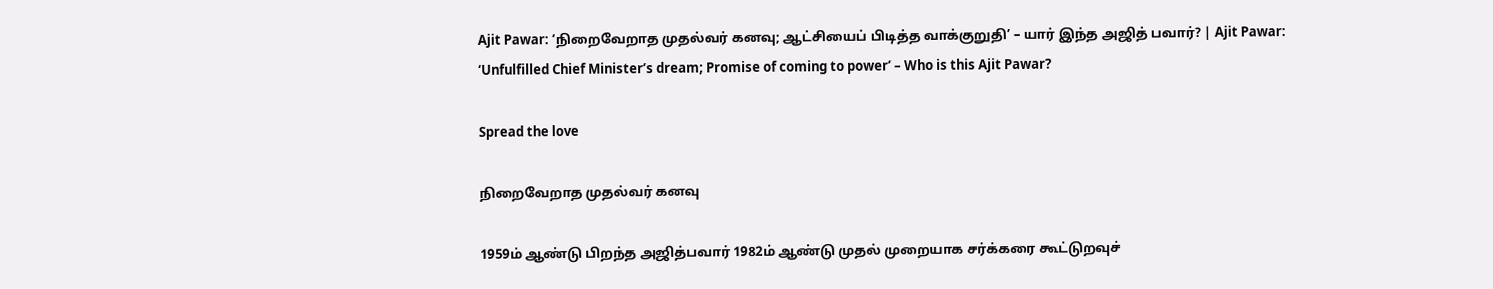Ajit Pawar: ‘நிறைவேறாத முதல்வர் கனவு; ஆட்சியைப் பிடித்த வாக்குறுதி’ – யார் இந்த அஜித் பவார்? | Ajit Pawar: ‘Unfulfilled Chief Minister’s dream; Promise of coming to power’ – Who is this Ajit Pawar?

Spread the love

நிறைவேறாத முதல்வர் கனவு

1959ம் ஆண்டு பிறந்த அஜித்பவார் 1982ம் ஆண்டு முதல் முறையாக சர்க்கரை கூட்டுறவுச்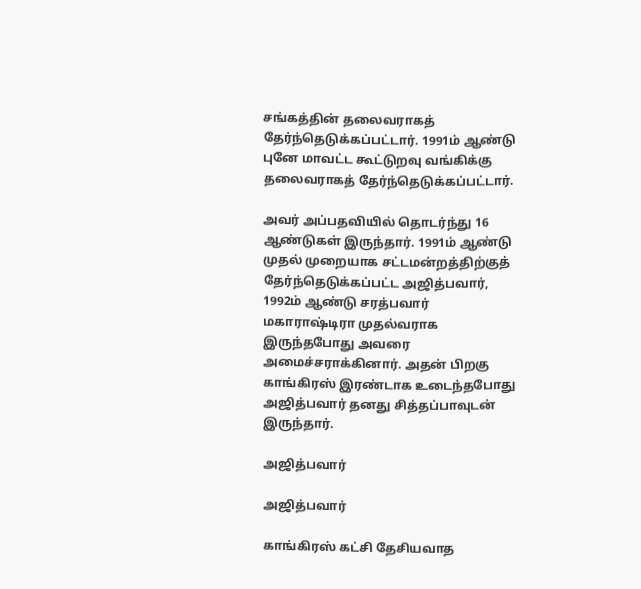சங்கத்தின் தலைவராகத் தேர்ந்தெடுக்கப்பட்டார். 1991ம் ஆண்டு புனே மாவட்ட கூட்டுறவு வங்கிக்கு தலைவராகத் தேர்ந்தெடுக்கப்பட்டார்.

அவர் அப்பதவியில் தொடர்ந்து 16 ஆண்டுகள் இருந்தார். 1991ம் ஆண்டு முதல் முறையாக சட்டமன்றத்திற்குத் தேர்ந்தெடுக்கப்பட்ட அஜித்பவார், 1992ம் ஆண்டு சரத்பவார் மகாராஷ்டிரா முதல்வராக இருந்தபோது அவரை அமைச்சராக்கினார். அதன் பிறகு காங்கிரஸ் இரண்டாக உடைந்தபோது அஜித்பவார் தனது சித்தப்பாவுடன் இருந்தார்.

அஜித்பவார்

அஜித்பவார்

காங்கிரஸ் கட்சி தேசியவாத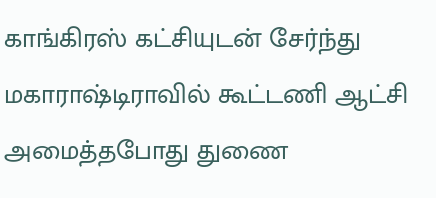காங்கிரஸ் கட்சியுடன் சேர்ந்து மகாராஷ்டிராவில் கூட்டணி ஆட்சி அமைத்தபோது துணை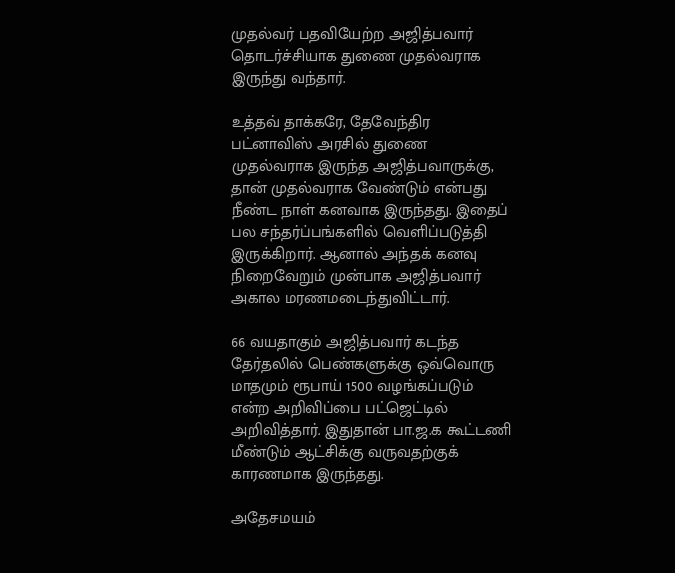முதல்வர் பதவியேற்ற அஜித்பவார் தொடர்ச்சியாக துணை முதல்வராக இருந்து வந்தார்.

உத்தவ் தாக்கரே, தேவேந்திர பட்னாவிஸ் அரசில் துணை முதல்வராக இருந்த அஜித்பவாருக்கு, தான் முதல்வராக வேண்டும் என்பது நீண்ட நாள் கனவாக இருந்தது. இதைப் பல சந்தர்ப்பங்களில் வெளிப்படுத்தி இருக்கிறார். ஆனால் அந்தக் கனவு நிறைவேறும் முன்பாக அஜித்பவார் அகால மரணமடைந்துவிட்டார்.

66 வயதாகும் அஜித்பவார் கடந்த தேர்தலில் பெண்களுக்கு ஒவ்வொரு மாதமும் ரூபாய் 1500 வழங்கப்படும் என்ற அறிவிப்பை பட்ஜெட்டில் அறிவித்தார். இதுதான் பா.ஜ.க கூட்டணி மீண்டும் ஆட்சிக்கு வருவதற்குக் காரணமாக இருந்தது.

அதேசமயம்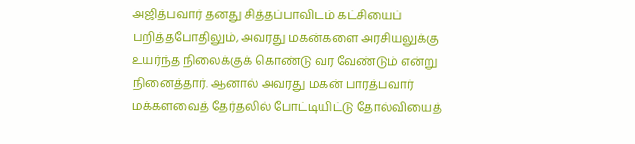அஜித்பவார் தனது சித்தப்பாவிடம் கட்சியைப் பறித்தபோதிலும், அவரது மகன்களை அரசியலுக்கு உயர்ந்த நிலைக்குக் கொண்டு வர வேண்டும் என்று நினைத்தார். ஆனால் அவரது மகன் பாரத்பவார் மக்களவைத் தேர்தலில் போட்டியிட்டு தோல்வியைத்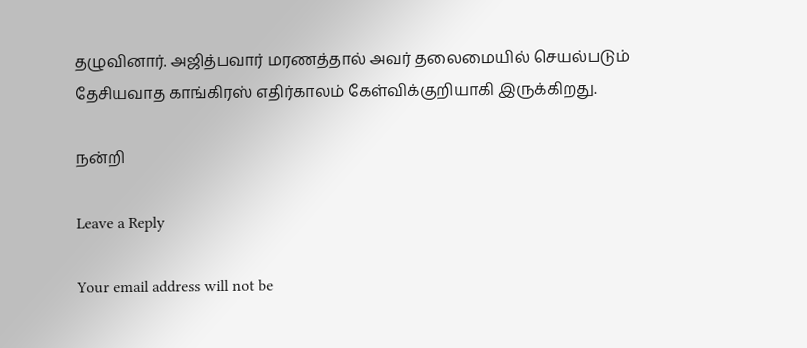தழுவினார். அஜித்பவார் மரணத்தால் அவர் தலைமையில் செயல்படும் தேசியவாத காங்கிரஸ் எதிர்காலம் கேள்விக்குறியாகி இருக்கிறது.

நன்றி

Leave a Reply

Your email address will not be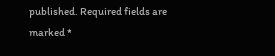published. Required fields are marked *